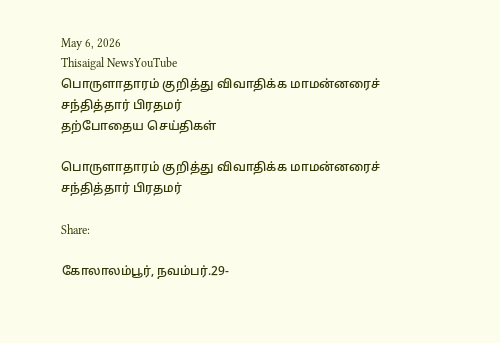May 6, 2026
Thisaigal NewsYouTube
பொருளாதாரம் குறித்து விவாதிக்க மாமன்னரைச் சந்தித்தார் பிரதமர்
தற்போதைய செய்திகள்

பொருளாதாரம் குறித்து விவாதிக்க மாமன்னரைச் சந்தித்தார் பிரதமர்

Share:

கோலாலம்பூர், நவம்பர்.29-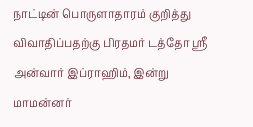நாட்டின் பொருளாதாரம் குறித்து விவாதிப்பதற்கு பிரதமர் டத்தோ ஶ்ரீ அன்வார் இப்ராஹிம், இன்று மாமன்னர்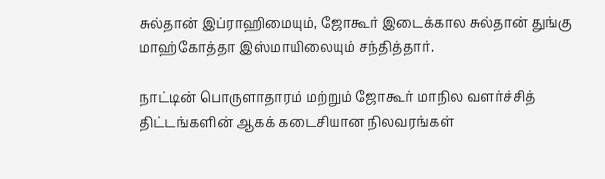சுல்தான் இப்ராஹிமையும், ஜோகூர் இடைக்கால சுல்தான் துங்கு மாஹ்கோத்தா இஸ்மாயிலையும் சந்தித்தார்.

நாட்டின் பொருளாதாரம் மற்றும் ஜோகூர் மாநில வளர்ச்சித் திட்டங்களின் ஆகக் கடைசியான நிலவரங்கள்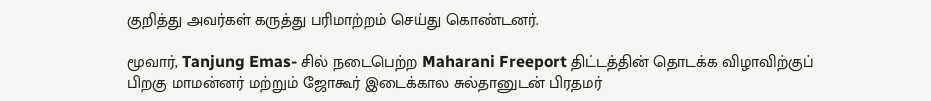குறித்து அவர்கள் கருத்து பரிமாற்றம் செய்து கொண்டனர்.

மூவார், Tanjung Emas- சில் நடைபெற்ற Maharani Freeport திட்டத்தின் தொடக்க விழாவிற்குப் பிறகு மாமன்னர் மற்றும் ஜோகூர் இடைக்கால சுல்தானுடன் பிரதமர்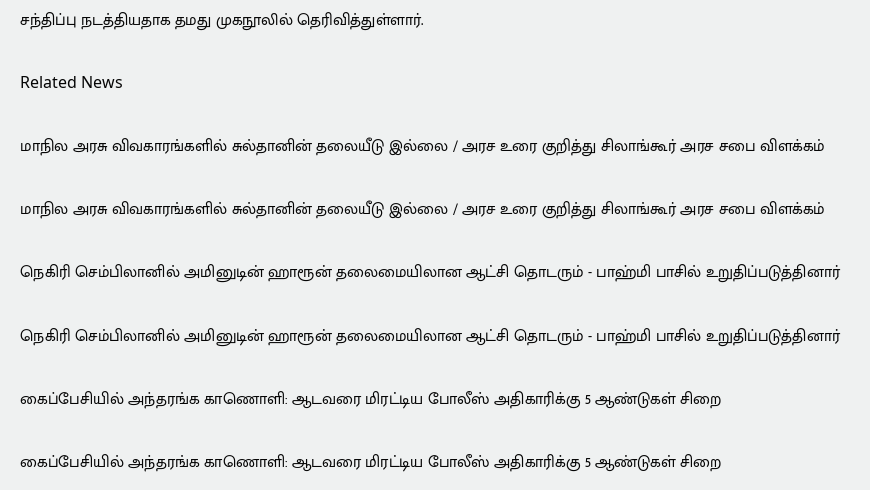சந்திப்பு நடத்தியதாக தமது முகநூலில் தெரிவித்துள்ளார்.

Related News

மாநில அரசு விவகாரங்களில் சுல்தானின் தலையீடு இல்லை / அரச உரை குறித்து சிலாங்கூர் அரச சபை விளக்கம்

மாநில அரசு விவகாரங்களில் சுல்தானின் தலையீடு இல்லை / அரச உரை குறித்து சிலாங்கூர் அரச சபை விளக்கம்

நெகிரி செம்பிலானில் அமினுடின் ஹாரூன் தலைமையிலான ஆட்சி தொடரும் - பாஹ்மி பாசில் உறுதிப்படுத்தினார்

நெகிரி செம்பிலானில் அமினுடின் ஹாரூன் தலைமையிலான ஆட்சி தொடரும் - பாஹ்மி பாசில் உறுதிப்படுத்தினார்

கைப்பேசியில் அந்தரங்க காணொளி: ஆடவரை மிரட்டிய போலீஸ் அதிகாரிக்கு 5 ஆண்டுகள் சிறை

கைப்பேசியில் அந்தரங்க காணொளி: ஆடவரை மிரட்டிய போலீஸ் அதிகாரிக்கு 5 ஆண்டுகள் சிறை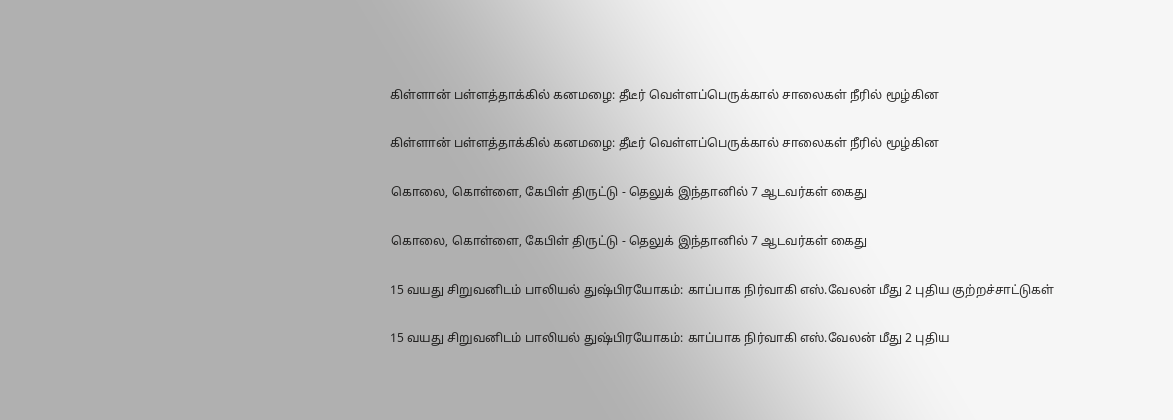கிள்ளான் பள்ளத்தாக்கில் கனமழை: தீடீர் வெள்ளப்பெருக்கால் சாலைகள் நீரில் மூழ்கின

கிள்ளான் பள்ளத்தாக்கில் கனமழை: தீடீர் வெள்ளப்பெருக்கால் சாலைகள் நீரில் மூழ்கின

கொலை, கொள்ளை, கேபிள் திருட்டு - தெலுக் இந்தானில் 7 ஆடவர்கள் கைது

கொலை, கொள்ளை, கேபிள் திருட்டு - தெலுக் இந்தானில் 7 ஆடவர்கள் கைது

15 வயது சிறுவனிடம் பாலியல் துஷ்பிரயோகம்: காப்பாக நிர்வாகி எஸ்.வேலன் மீது 2 புதிய குற்றச்சாட்டுகள்

15 வயது சிறுவனிடம் பாலியல் துஷ்பிரயோகம்: காப்பாக நிர்வாகி எஸ்.வேலன் மீது 2 புதிய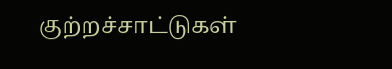குற்றச்சாட்டுகள்